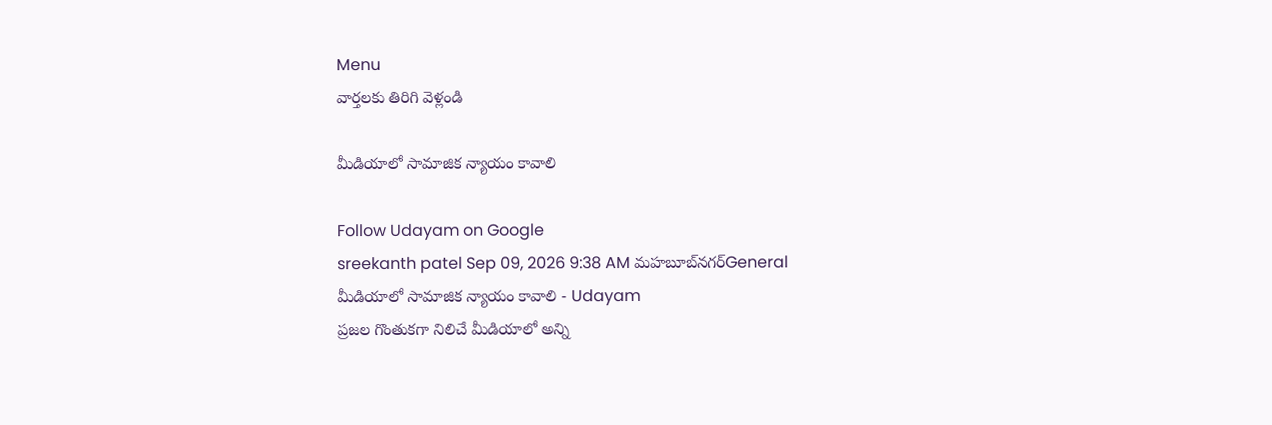Menu
వార్తలకు తిరిగి వెళ్లండి

మీడియాలో సామాజిక న్యాయం కావాలి

Follow Udayam on Google
sreekanth patel Sep 09, 2026 9:38 AM మహబూబ్‌నగర్General
మీడియాలో సామాజిక న్యాయం కావాలి - Udayam
ప్రజల గొంతుకగా నిలిచే మీడియాలో అన్ని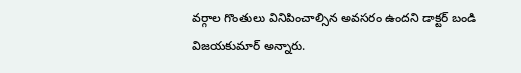వర్గాల గొంతులు వినిపించాల్సిన అవసరం ఉందని డాక్టర్ బండి విజయకుమార్ అన్నారు.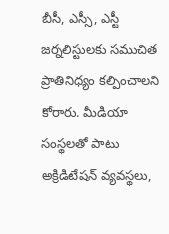బీసీ, ఎస్సీ, ఎస్టీ జర్నలిస్టులకు సముచిత ప్రాతినిధ్యం కల్పించాలని కోరారు. మీడియా సంస్థలతో పాటు అక్రిడిటేషన్ వ్యవస్థలు,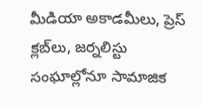మీడియా అకాడమీలు, ప్రెస్ క్లబ్‌లు, జర్నలిస్టు సంఘాల్లోనూ సామాజిక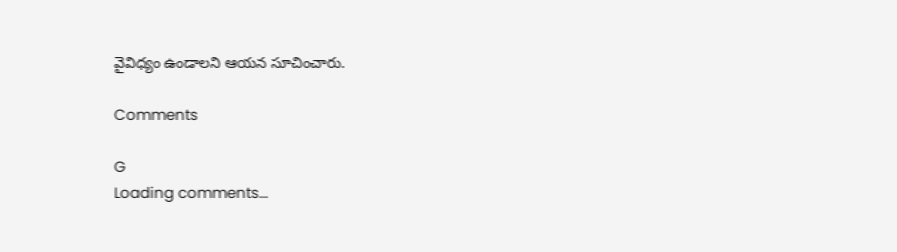వైవిధ్యం ఉండాలని ఆయన సూచించారు.

Comments

G
Loading comments...